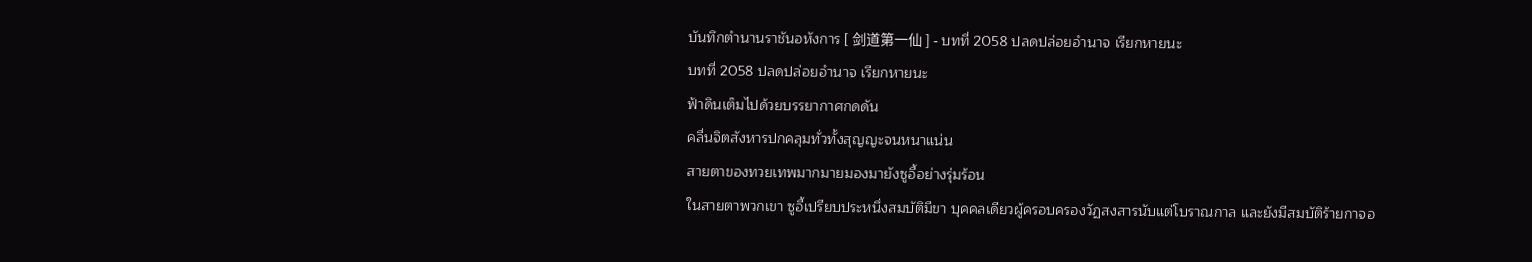บันทึกตำนานราชันอหังการ [ 剑道第一仙 ] - บทที่ 2058 ปลดปล่อยอำนาจ เรียกหายนะ
บทที่ 2058 ปลดปล่อยอำนาจ เรียกหายนะ
ฟ้าดินเต็มไปด้วยบรรยากาศกดดัน
คลื่นจิตสังหารปกคลุมทั่วทั้งสุญญะจนหนาแน่น
สายตาของทวยเทพมากมายมองมายังซูอี้อย่างรุ่มร้อน
ในสายตาพวกเขา ซูอี้เปรียบประหนึ่งสมบัติมีขา บุคคลเดียวผู้ครอบครองวัฏสงสารนับแต่โบราณกาล และยังมีสมบัติร้ายกาจอ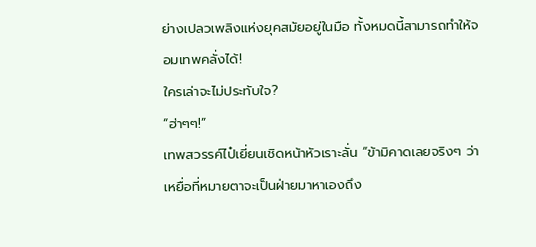ย่างเปลวเพลิงแห่งยุคสมัยอยู่ในมือ ทั้งหมดนี้สามารถทำให้จอมเทพคลั่งได้!
ใครเล่าจะไม่ประทับใจ?
“ฮ่าๆๆ!”
เทพสวรรค์ไป๋เยี่ยนเชิดหน้าหัวเราะลั่น “ข้ามิคาดเลยจริงๆ ว่าเหยื่อที่หมายตาจะเป็นฝ่ายมาหาเองถึง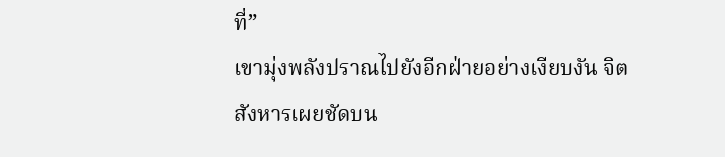ที่”
เขามุ่งพลังปราณไปยังอีกฝ่ายอย่างเงียบงัน จิตสังหารเผยชัดบน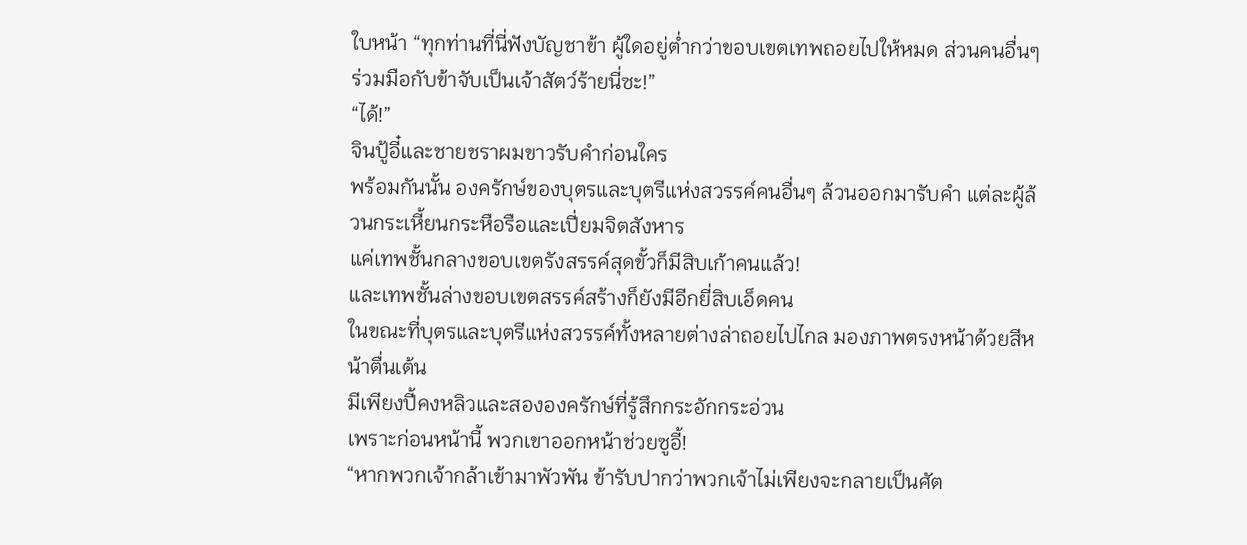ใบหน้า “ทุกท่านที่นี่ฟังบัญชาข้า ผู้ใดอยู่ต่ำกว่าขอบเขตเทพถอยไปให้หมด ส่วนคนอื่นๆ ร่วมมือกับข้าจับเป็นเจ้าสัตว์ร้ายนี่ซะ!”
“ได้!”
จินปู้อี๋และชายชราผมขาวรับคำก่อนใคร
พร้อมกันนั้น องครักษ์ของบุตรและบุตรีแห่งสวรรค์คนอื่นๆ ล้วนออกมารับคำ แต่ละผู้ล้วนกระเหี้ยนกระหือรือและเปี่ยมจิตสังหาร
แค่เทพชั้นกลางขอบเขตรังสรรค์สุดขั้วก็มีสิบเก้าคนแล้ว!
และเทพชั้นล่างขอบเขตสรรค์สร้างก็ยังมีอีกยี่สิบเอ็ดคน
ในขณะที่บุตรและบุตรีแห่งสวรรค์ทั้งหลายต่างล่าถอยไปไกล มองภาพตรงหน้าด้วยสีหน้าตื่นเต้น
มีเพียงปี้คงหลิวและสององครักษ์ที่รู้สึกกระอักกระอ่วน
เพราะก่อนหน้านี้ พวกเขาออกหน้าช่วยซูอี้!
“หากพวกเจ้ากล้าเข้ามาพัวพัน ข้ารับปากว่าพวกเจ้าไม่เพียงจะกลายเป็นศัต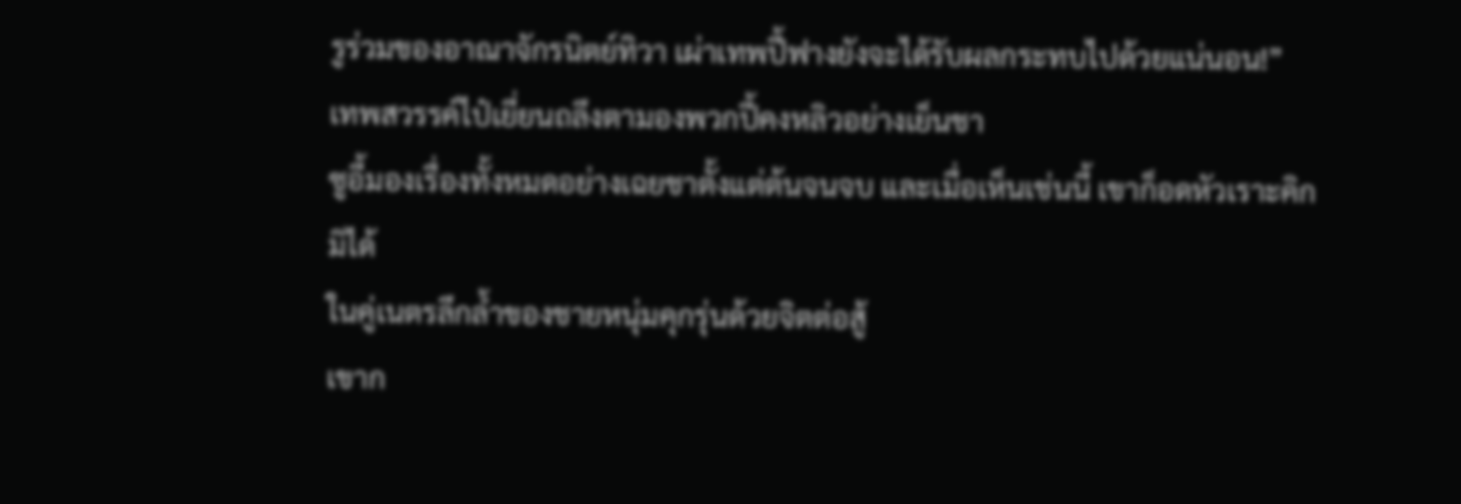รูร่วมของอาณาจักรนิตย์ทิวา เผ่าเทพปี้ฟางยังจะได้รับผลกระทบไปด้วยแน่นอน!”
เทพสวรรค์ไป๋เยี่ยนถลึงตามองพวกปี้คงหลิวอย่างเย็นชา
ซูอี้มองเรื่องทั้งหมดอย่างเฉยชาตั้งแต่ต้นจนจบ และเมื่อเห็นเช่นนี้ เขาก็อดหัวเราะคิกมิได้
ในคู่เนตรลึกล้ำของชายหนุ่มคุกรุ่นด้วยจิตต่อสู้
เขาก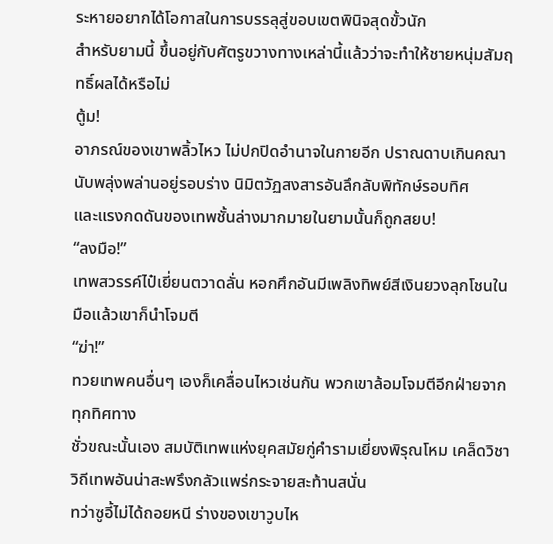ระหายอยากได้โอกาสในการบรรลุสู่ขอบเขตพินิจสุดขั้วนัก
สำหรับยามนี้ ขึ้นอยู่กับศัตรูขวางทางเหล่านี้แล้วว่าจะทำให้ชายหนุ่มสัมฤทธิ์ผลได้หรือไม่
ตู้ม!
อาภรณ์ของเขาพลิ้วไหว ไม่ปกปิดอำนาจในกายอีก ปราณดาบเกินคณานับพลุ่งพล่านอยู่รอบร่าง นิมิตวัฏสงสารอันลึกลับพิทักษ์รอบทิศ
และแรงกดดันของเทพชั้นล่างมากมายในยามนั้นก็ถูกสยบ!
“ลงมือ!”
เทพสวรรค์ไป๋เยี่ยนตวาดลั่น หอกศึกอันมีเพลิงทิพย์สีเงินยวงลุกโชนในมือแล้วเขาก็นำโจมตี
“ฆ่า!”
ทวยเทพคนอื่นๆ เองก็เคลื่อนไหวเช่นกัน พวกเขาล้อมโจมตีอีกฝ่ายจากทุกทิศทาง
ชั่วขณะนั้นเอง สมบัติเทพแห่งยุคสมัยกู่คำรามเยี่ยงพิรุณโหม เคล็ดวิชาวิถีเทพอันน่าสะพรึงกลัวแพร่กระจายสะท้านสนั่น
ทว่าซูอี้ไม่ได้ถอยหนี ร่างของเขาวูบไห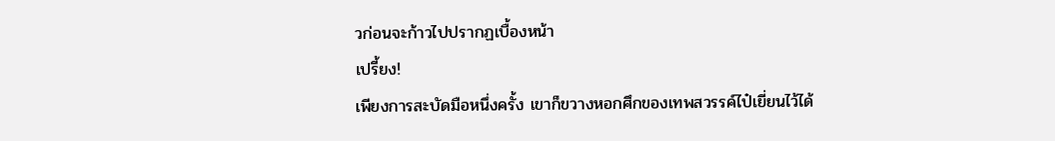วก่อนจะก้าวไปปรากฏเบื้องหน้า
เปรี้ยง!
เพียงการสะบัดมือหนึ่งครั้ง เขาก็ขวางหอกศึกของเทพสวรรค์ไป๋เยี่ยนไว้ได้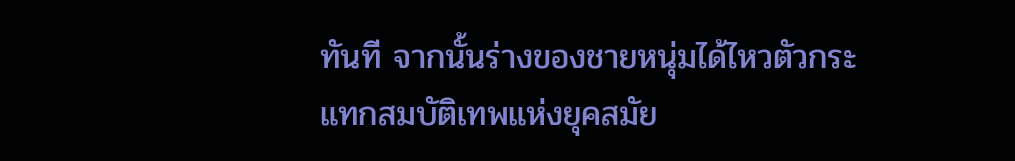ทันที จากนั้นร่างของชายหนุ่มได้ไหวตัวกระแทกสมบัติเทพแห่งยุคสมัย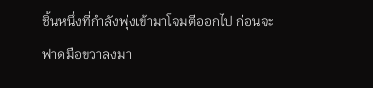ชิ้นหนึ่งที่กำลังพุ่งเข้ามาโจมตีออกไป ก่อนจะฟาดมือขวาลงมา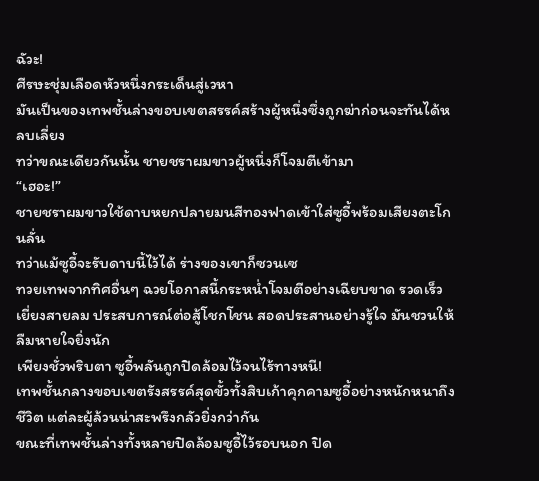ฉัวะ!
ศีรษะชุ่มเลือดหัวหนึ่งกระเด็นสู่เวหา
มันเป็นของเทพชั้นล่างขอบเขตสรรค์สร้างผู้หนึ่งซึ่งถูกฆ่าก่อนจะทันได้หลบเลี่ยง
ทว่าขณะเดียวกันนั้น ชายชราผมขาวผู้หนึ่งก็โจมตีเข้ามา
“เฮอะ!”
ชายชราผมขาวใช้ดาบหยกปลายมนสีทองฟาดเข้าใส่ซูอี้พร้อมเสียงตะโกนลั่น
ทว่าแม้ซูอี้จะรับดาบนี้ไว้ได้ ร่างของเขาก็ซวนเซ
ทวยเทพจากทิศอื่นๆ ฉวยโอกาสนี้กระหน่ำโจมตีอย่างเฉียบขาด รวดเร็วเยี่ยงสายลม ประสบการณ์ต่อสู้โชกโชน สอดประสานอย่างรู้ใจ มันชวนให้ลืมหายใจยิ่งนัก
เพียงชั่วพริบตา ซูอี้พลันถูกปิดล้อมไว้จนไร้ทางหนี!
เทพชั้นกลางขอบเขตรังสรรค์สุดขั้วทั้งสิบเก้าคุกคามซูอี้อย่างหนักหนาถึงชีวิต แต่ละผู้ล้วนน่าสะพรึงกลัวยิ่งกว่ากัน
ขณะที่เทพชั้นล่างทั้งหลายปิดล้อมซูอี้ไว้รอบนอก ปิด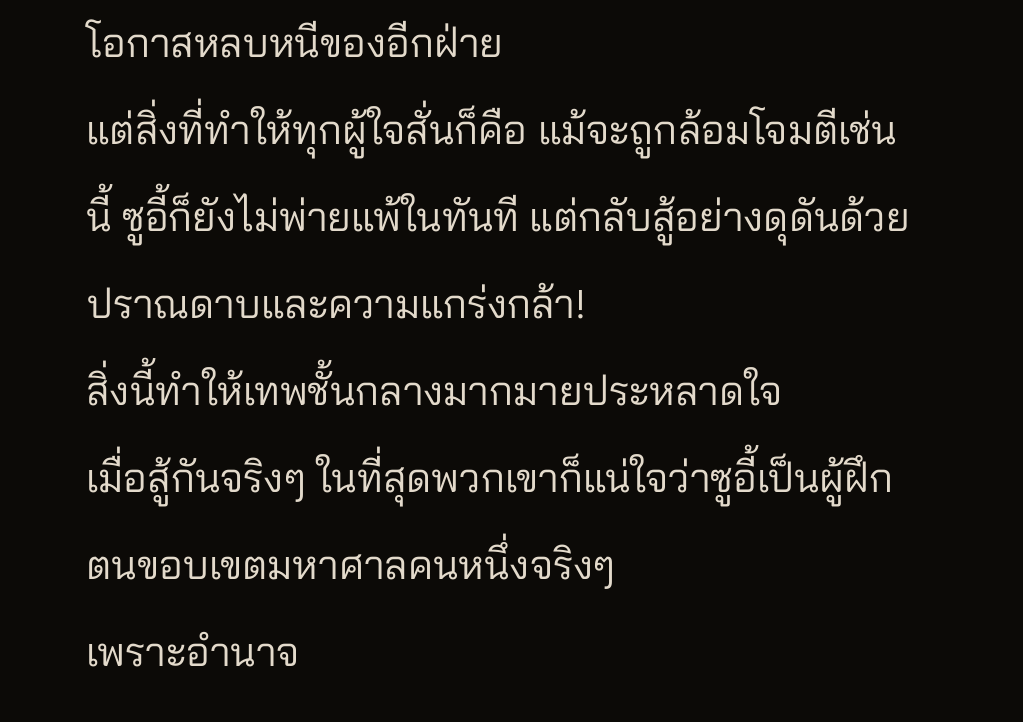โอกาสหลบหนีของอีกฝ่าย
แต่สิ่งที่ทำให้ทุกผู้ใจสั่นก็คือ แม้จะถูกล้อมโจมตีเช่นนี้ ซูอี้ก็ยังไม่พ่ายแพ้ในทันที แต่กลับสู้อย่างดุดันด้วยปราณดาบและความแกร่งกล้า!
สิ่งนี้ทำให้เทพชั้นกลางมากมายประหลาดใจ
เมื่อสู้กันจริงๆ ในที่สุดพวกเขาก็แน่ใจว่าซูอี้เป็นผู้ฝึกตนขอบเขตมหาศาลคนหนึ่งจริงๆ
เพราะอำนาจ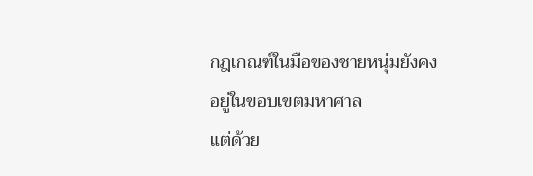กฎเกณฑ์ในมือของชายหนุ่มยังคงอยู่ในขอบเขตมหาศาล
แต่ด้วย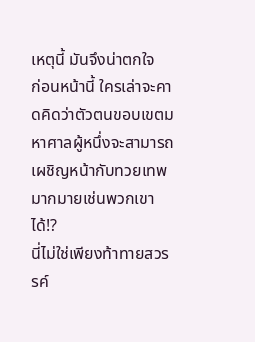เหตุนี้ มันจึงน่าตกใจ
ก่อนหน้านี้ ใครเล่าจะคาดคิดว่าตัวตนขอบเขตมหาศาลผู้หนึ่งจะสามารถเผชิญหน้ากับทวยเทพมากมายเช่นพวกเขาได้!?
นี่ไม่ใช่เพียงท้าทายสวรรค์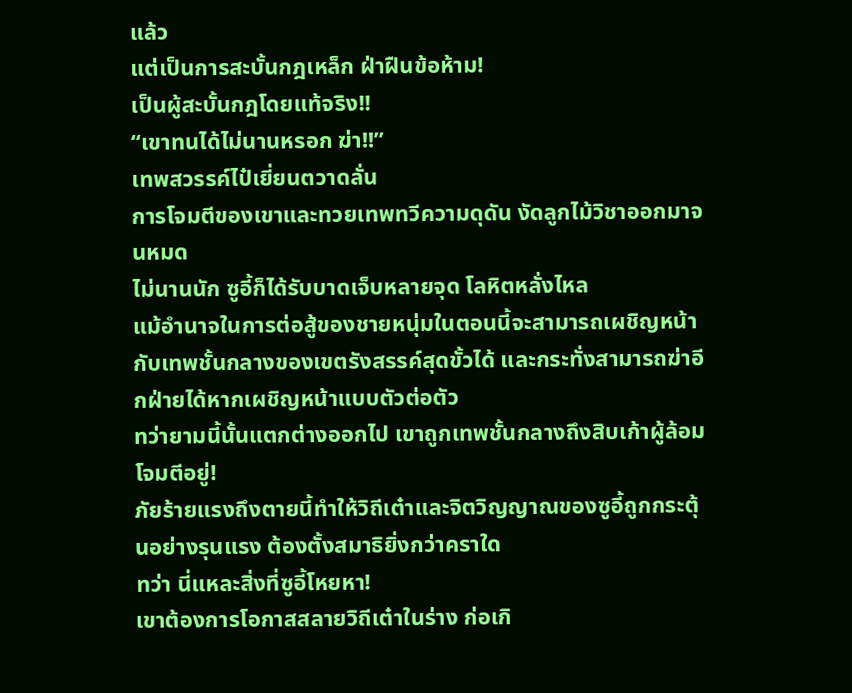แล้ว
แต่เป็นการสะบั้นกฎเหล็ก ฝ่าฝืนข้อห้าม!
เป็นผู้สะบั้นกฎโดยแท้จริง!!
“เขาทนได้ไม่นานหรอก ฆ่า!!”
เทพสวรรค์ไป๋เยี่ยนตวาดลั่น
การโจมตีของเขาและทวยเทพทวีความดุดัน งัดลูกไม้วิชาออกมาจนหมด
ไม่นานนัก ซูอี้ก็ได้รับบาดเจ็บหลายจุด โลหิตหลั่งไหล
แม้อำนาจในการต่อสู้ของชายหนุ่มในตอนนี้จะสามารถเผชิญหน้ากับเทพชั้นกลางของเขตรังสรรค์สุดขั้วได้ และกระทั่งสามารถฆ่าอีกฝ่ายได้หากเผชิญหน้าแบบตัวต่อตัว
ทว่ายามนี้นั้นแตกต่างออกไป เขาถูกเทพชั้นกลางถึงสิบเก้าผู้ล้อมโจมตีอยู่!
ภัยร้ายแรงถึงตายนี้ทำให้วิถีเต๋าและจิตวิญญาณของซูอี้ถูกกระตุ้นอย่างรุนแรง ต้องตั้งสมาธิยิ่งกว่าคราใด
ทว่า นี่แหละสิ่งที่ซูอี้โหยหา!
เขาต้องการโอกาสสลายวิถีเต๋าในร่าง ก่อเกิ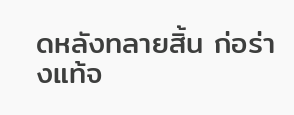ดหลังทลายสิ้น ก่อร่างแท้จ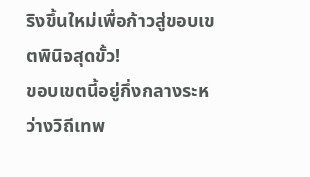ริงขึ้นใหม่เพื่อก้าวสู่ขอบเขตพินิจสุดขั้ว!
ขอบเขตนี้อยู่กึ่งกลางระหว่างวิถีเทพ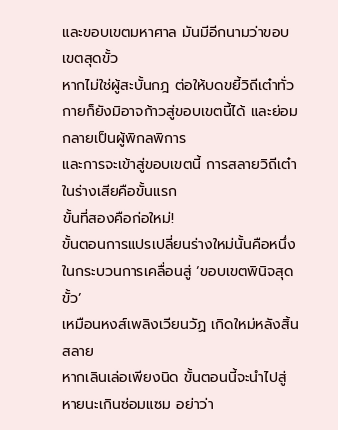และขอบเขตมหาศาล มันมีอีกนามว่าขอบเขตสุดขั้ว
หากไม่ใช่ผู้สะบั้นกฎ ต่อให้บดขยี้วิถีเต๋าทั่วกายก็ยังมิอาจก้าวสู่ขอบเขตนี้ได้ และย่อมกลายเป็นผู้พิกลพิการ
และการจะเข้าสู่ขอบเขตนี้ การสลายวิถีเต๋าในร่างเสียคือขั้นแรก
ขั้นที่สองคือก่อใหม่!
ขั้นตอนการแปรเปลี่ยนร่างใหม่นั้นคือหนึ่งในกระบวนการเคลื่อนสู่ ‘ขอบเขตพินิจสุดขั้ว’
เหมือนหงส์เพลิงเวียนวัฏ เกิดใหม่หลังสิ้นสลาย
หากเลินเล่อเพียงนิด ขั้นตอนนี้จะนำไปสู่หายนะเกินซ่อมแซม อย่าว่า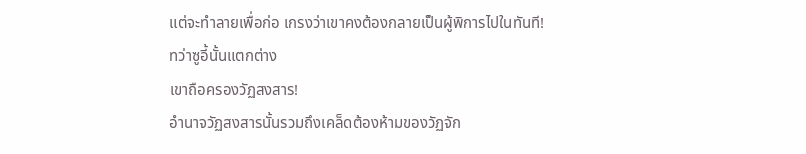แต่จะทำลายเพื่อก่อ เกรงว่าเขาคงต้องกลายเป็นผู้พิการไปในทันที!
ทว่าซูอี้นั้นแตกต่าง
เขาถือครองวัฏสงสาร!
อำนาจวัฏสงสารนั้นรวมถึงเคล็ดต้องห้ามของวัฏจัก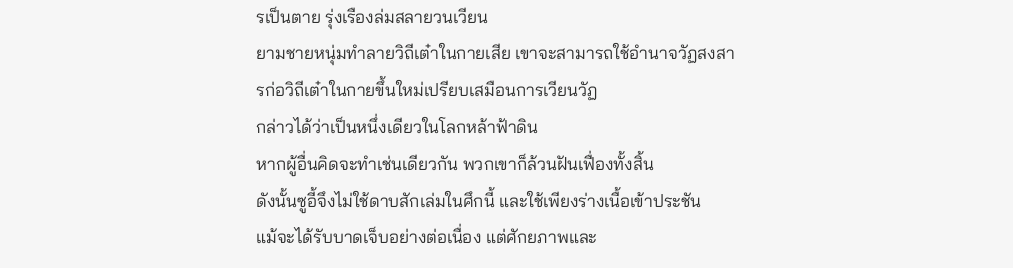รเป็นตาย รุ่งเรืองล่มสลายวนเวียน
ยามชายหนุ่มทำลายวิถีเต๋าในกายเสีย เขาจะสามารถใช้อำนาจวัฏสงสารก่อวิถีเต๋าในกายขึ้นใหม่เปรียบเสมือนการเวียนวัฏ
กล่าวได้ว่าเป็นหนึ่งเดียวในโลกหล้าฟ้าดิน
หากผู้อื่นคิดจะทำเช่นเดียวกัน พวกเขาก็ล้วนฝันเฟื่องทั้งสิ้น
ดังนั้นซูอี้จึงไม่ใช้ดาบสักเล่มในศึกนี้ และใช้เพียงร่างเนื้อเข้าประชัน
แม้จะได้รับบาดเจ็บอย่างต่อเนื่อง แต่ศักยภาพและ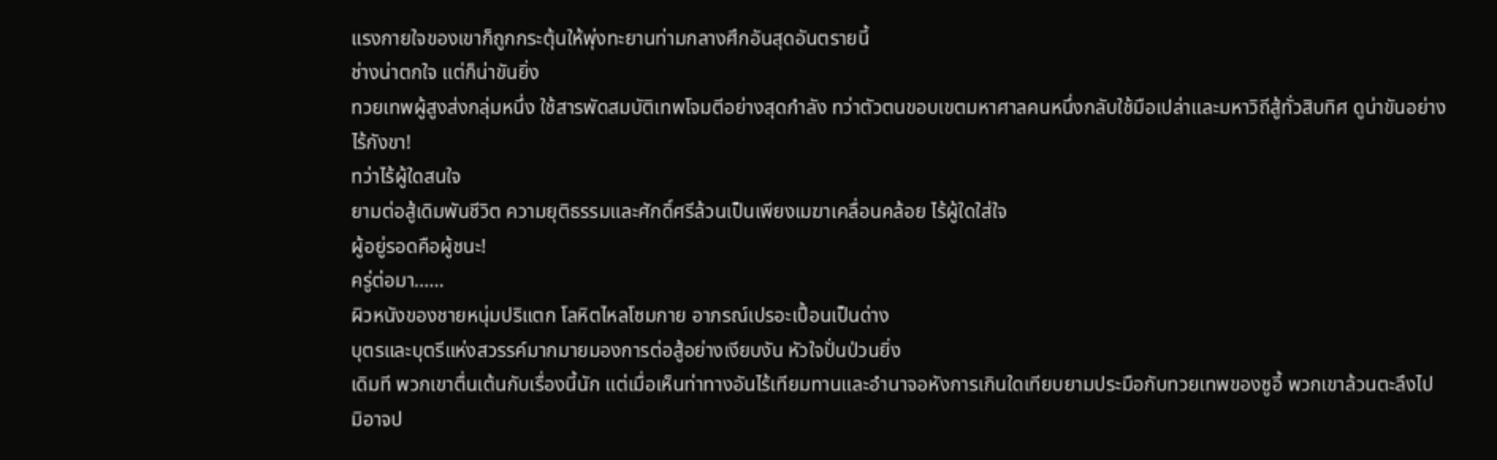แรงกายใจของเขาก็ถูกกระตุ้นให้พุ่งทะยานท่ามกลางศึกอันสุดอันตรายนี้
ช่างน่าตกใจ แต่ก็น่าขันยิ่ง
ทวยเทพผู้สูงส่งกลุ่มหนึ่ง ใช้สารพัดสมบัติเทพโจมตีอย่างสุดกำลัง ทว่าตัวตนขอบเขตมหาศาลคนหนึ่งกลับใช้มือเปล่าและมหาวิถีสู้ทั่วสิบทิศ ดูน่าขันอย่างไร้กังขา!
ทว่าไร้ผู้ใดสนใจ
ยามต่อสู้เดิมพันชีวิต ความยุติธรรมและศักดิ์ศรีล้วนเป็นเพียงเมฆาเคลื่อนคล้อย ไร้ผู้ใดใส่ใจ
ผู้อยู่รอดคือผู้ชนะ!
ครู่ต่อมา……
ผิวหนังของชายหนุ่มปริแตก โลหิตไหลโซมกาย อาภรณ์เปรอะเปื้อนเป็นด่าง
บุตรและบุตรีแห่งสวรรค์มากมายมองการต่อสู้อย่างเงียบงัน หัวใจปั่นป่วนยิ่ง
เดิมที พวกเขาตื่นเต้นกับเรื่องนี้นัก แต่เมื่อเห็นท่าทางอันไร้เทียมทานและอำนาจอหังการเกินใดเทียบยามประมือกับทวยเทพของซูอี้ พวกเขาล้วนตะลึงไป
มิอาจป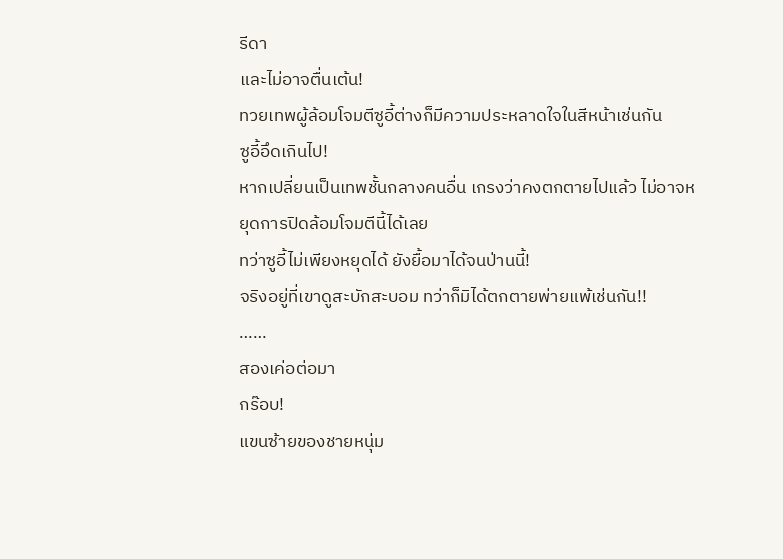รีดา
และไม่อาจตื่นเต้น!
ทวยเทพผู้ล้อมโจมตีซูอี้ต่างก็มีความประหลาดใจในสีหน้าเช่นกัน
ซูอี้อึดเกินไป!
หากเปลี่ยนเป็นเทพชั้นกลางคนอื่น เกรงว่าคงตกตายไปแล้ว ไม่อาจหยุดการปิดล้อมโจมตีนี้ได้เลย
ทว่าซูอี้ไม่เพียงหยุดได้ ยังยื้อมาได้จนป่านนี้!
จริงอยู่ที่เขาดูสะบักสะบอม ทว่าก็มิได้ตกตายพ่ายแพ้เช่นกัน!!
……
สองเค่อต่อมา
กร๊อบ!
แขนซ้ายของชายหนุ่ม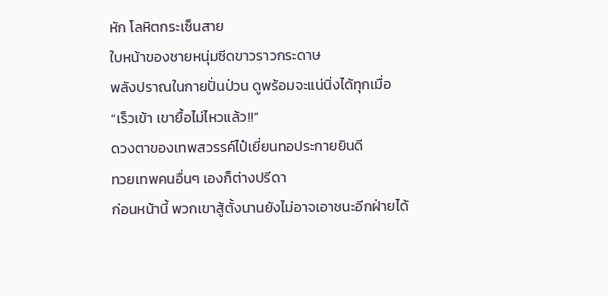หัก โลหิตกระเซ็นสาย
ใบหน้าของชายหนุ่มซีดขาวราวกระดาษ
พลังปราณในกายปั่นป่วน ดูพร้อมจะแน่นิ่งได้ทุกเมื่อ
“เร็วเข้า เขายื้อไม่ไหวแล้ว!!”
ดวงตาของเทพสวรรค์ไป๋เยี่ยนทอประกายยินดี
ทวยเทพคนอื่นๆ เองก็ต่างปรีดา
ก่อนหน้านี้ พวกเขาสู้ตั้งนานยังไม่อาจเอาชนะอีกฝ่ายได้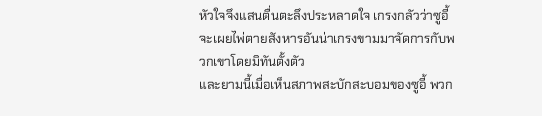หัวใจจึงแสนตื่นตะลึงประหลาดใจ เกรงกลัวว่าซูอี้จะเผยไพ่ตายสังหารอันน่าเกรงขามมาจัดการกับพวกเขาโดยมิทันตั้งตัว
และยามนี้เมื่อเห็นสภาพสะบักสะบอมของซูอี้ พวก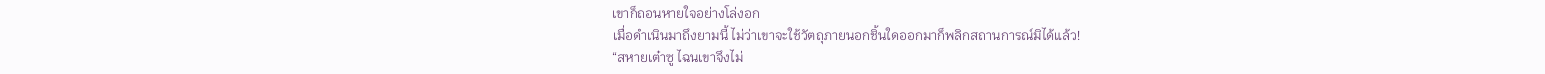เขาก็ถอนหายใจอย่างโล่งอก
เมื่อดำเนินมาถึงยามนี้ ไม่ว่าเขาจะใช้วัตถุภายนอกชิ้นใดออกมาก็พลิกสถานการณ์มิได้แล้ว!
“สหายเต๋าซู ไฉนเขาจึงไม่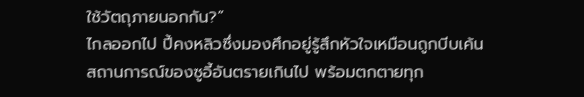ใช้วัตถุภายนอกกัน?”
ไกลออกไป ปี้คงหลิวซึ่งมองศึกอยู่รู้สึกหัวใจเหมือนถูกบีบเค้น
สถานการณ์ของซูอี้อันตรายเกินไป พร้อมตกตายทุก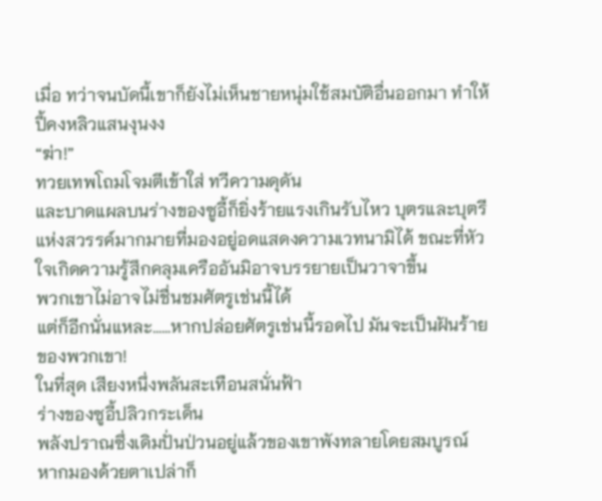เมื่อ ทว่าจนบัดนี้เขาก็ยังไม่เห็นชายหนุ่มใช้สมบัติอื่นออกมา ทำให้ปี้คงหลิวแสนงุนงง
“ฆ่า!”
ทวยเทพโถมโจมตีเข้าใส่ ทวีความดุดัน
และบาดแผลบนร่างของซูอี้ก็ยิ่งร้ายแรงเกินรับไหว บุตรและบุตรีแห่งสวรรค์มากมายที่มองอยู่อดแสดงความเวทนามิได้ ขณะที่หัวใจเกิดความรู้สึกคลุมเครืออันมิอาจบรรยายเป็นวาจาขึ้น
พวกเขาไม่อาจไม่ชื่นชมศัตรูเช่นนี้ได้
แต่ก็อีกนั่นแหละ……หากปล่อยศัตรูเช่นนี้รอดไป มันจะเป็นฝันร้ายของพวกเขา!
ในที่สุด เสียงหนึ่งพลันสะเทือนสนั่นฟ้า
ร่างของซูอี้ปลิวกระเด็น
พลังปราณซึ่งเดิมปั่นป่วนอยู่แล้วของเขาพังทลายโดยสมบูรณ์
หากมองด้วยตาเปล่าก็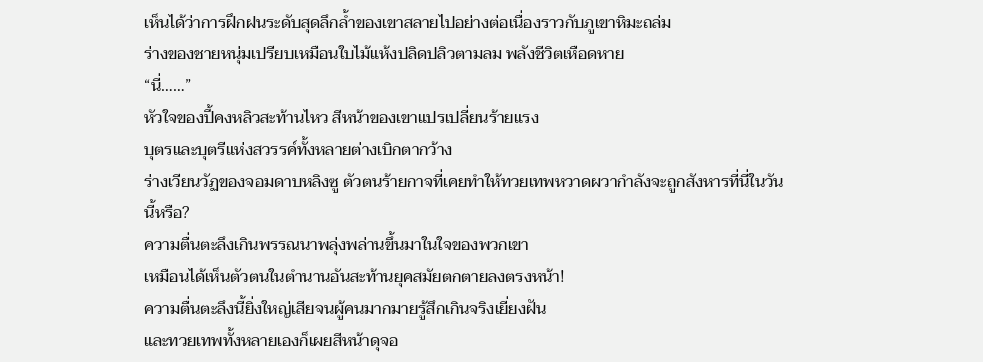เห็นได้ว่าการฝึกฝนระดับสุดลึกล้ำของเขาสลายไปอย่างต่อเนื่องราวกับภูเขาหิมะถล่ม
ร่างของชายหนุ่มเปรียบเหมือนใบไม้แห้งปลิดปลิวตามลม พลังชีวิตเหือดหาย
“นี่……”
หัวใจของปี้คงหลิวสะท้านไหว สีหน้าของเขาแปรเปลี่ยนร้ายแรง
บุตรและบุตรีแห่งสวรรค์ทั้งหลายต่างเบิกตากว้าง
ร่างเวียนวัฏของจอมดาบหลิงซู ตัวตนร้ายกาจที่เคยทำให้ทวยเทพหวาดผวากำลังจะถูกสังหารที่นี่ในวันนี้หรือ?
ความตื่นตะลึงเกินพรรณนาพลุ่งพล่านขึ้นมาในใจของพวกเขา
เหมือนได้เห็นตัวตนในตำนานอันสะท้านยุคสมัยตกตายลงตรงหน้า!
ความตื่นตะลึงนี้ยิ่งใหญ่เสียจนผู้คนมากมายรู้สึกเกินจริงเยี่ยงฝัน
และทวยเทพทั้งหลายเองก็เผยสีหน้าดุจอ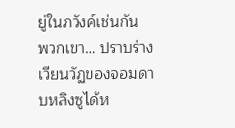ยู่ในภวังค์เช่นกัน
พวกเขา… ปราบร่างเวียนวัฏของจอมดาบหลิงซูได้ห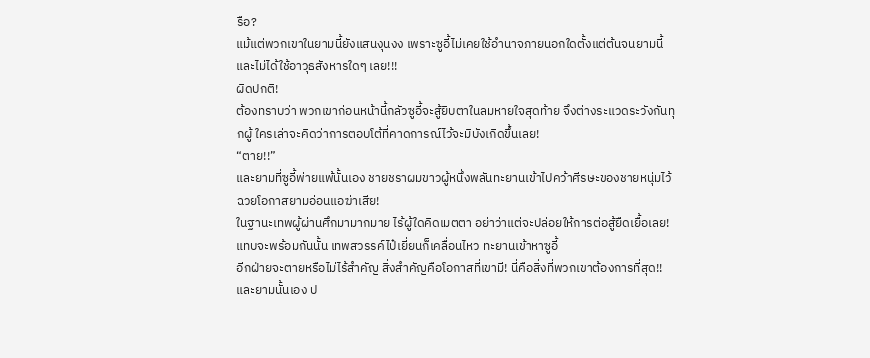รือ?
แม้แต่พวกเขาในยามนี้ยังแสนงุนงง เพราะซูอี้ไม่เคยใช้อำนาจภายนอกใดตั้งแต่ต้นจนยามนี้ และไม่ได้ใช้อาวุธสังหารใดๆ เลย!!!
ผิดปกติ!
ต้องทราบว่า พวกเขาก่อนหน้านี้กลัวซูอี้จะสู้ยิบตาในลมหายใจสุดท้าย จึงต่างระแวดระวังกันทุกผู้ ใครเล่าจะคิดว่าการตอบโต้ที่คาดการณ์ไว้จะมิบังเกิดขึ้นเลย!
“ตาย!!”
และยามที่ซูอี้พ่ายแพ้นั้นเอง ชายชราผมขาวผู้หนึ่งพลันทะยานเข้าไปคว้าศีรษะของชายหนุ่มไว้
ฉวยโอกาสยามอ่อนแอฆ่าเสีย!
ในฐานะเทพผู้ผ่านศึกมามากมาย ไร้ผู้ใดคิดเมตตา อย่าว่าแต่จะปล่อยให้การต่อสู้ยืดเยื้อเลย!
แทบจะพร้อมกันนั้น เทพสวรรค์ไป๋เยี่ยนก็เคลื่อนไหว ทะยานเข้าหาซูอี้
อีกฝ่ายจะตายหรือไม่ไร้สำคัญ สิ่งสำคัญคือโอกาสที่เขามี! นี่คือสิ่งที่พวกเขาต้องการที่สุด!!
และยามนั้นเอง ป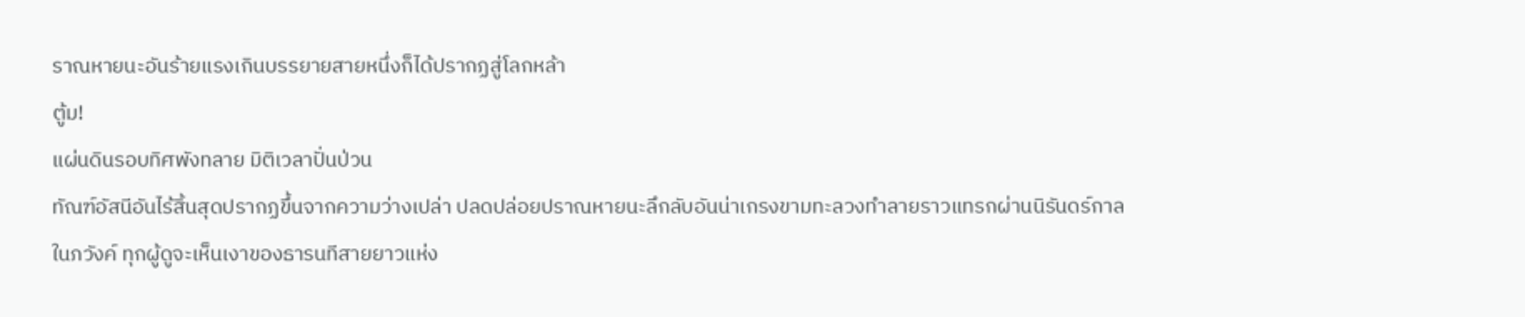ราณหายนะอันร้ายแรงเกินบรรยายสายหนึ่งก็ได้ปรากฏสู่โลกหล้า
ตู้ม!
แผ่นดินรอบทิศพังทลาย มิติเวลาปั่นป่วน
ทัณฑ์อัสนีอันไร้สิ้นสุดปรากฏขึ้นจากความว่างเปล่า ปลดปล่อยปราณหายนะลึกลับอันน่าเกรงขามทะลวงทำลายราวแทรกผ่านนิรันดร์กาล
ในภวังค์ ทุกผู้ดูจะเห็นเงาของธารนทีสายยาวแห่ง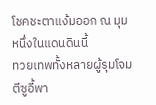โชคชะตาแง้มออก ณ มุมหนึ่งในแดนดินนี้
ทวยเทพทั้งหลายผู้รุมโจมตีซูอี้พา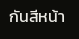กันสีหน้า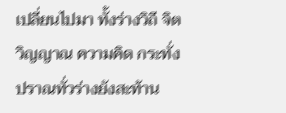เปลี่ยนไปมา ทั้งร่างวิถี จิตวิญญาณ ความคิด กระทั่งปราณทั่วร่างยังสะท้าน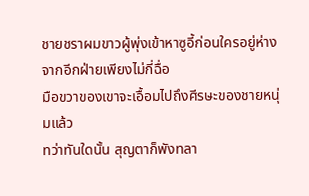ชายชราผมขาวผู้พุ่งเข้าหาซูอี้ก่อนใครอยู่ห่างจากอีกฝ่ายเพียงไม่กี่ฉื่อ
มือขวาของเขาจะเอื้อมไปถึงศีรษะของชายหนุ่มแล้ว
ทว่าทันใดนั้น สุญตาก็พังทลา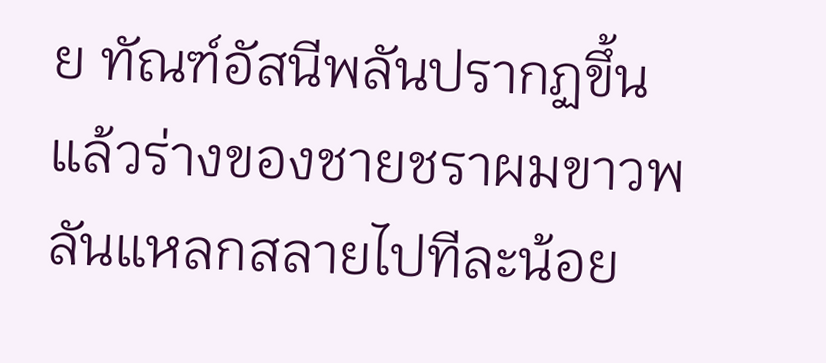ย ทัณฑ์อัสนีพลันปรากฏขึ้น
แล้วร่างของชายชราผมขาวพลันแหลกสลายไปทีละน้อย